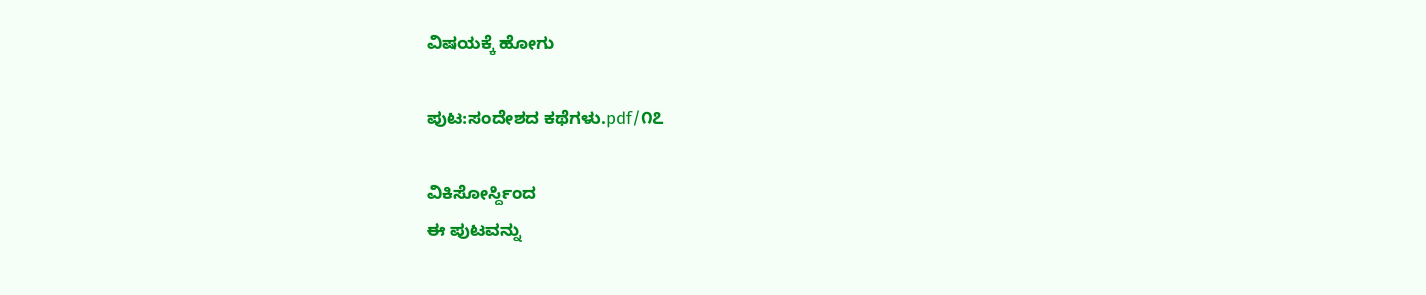ವಿಷಯಕ್ಕೆ ಹೋಗು

ಪುಟ:ಸಂದೇಶದ ಕಥೆಗಳು.pdf/೧೭

ವಿಕಿಸೋರ್ಸ್ದಿಂದ
ಈ ಪುಟವನ್ನು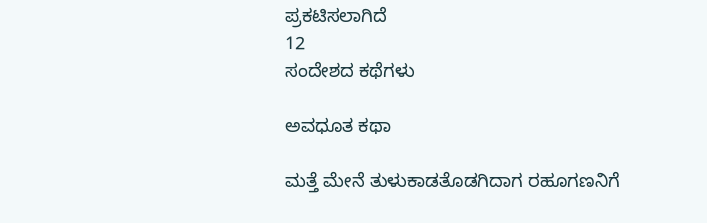ಪ್ರಕಟಿಸಲಾಗಿದೆ
12
ಸಂದೇಶದ ಕಥೆಗಳು

ಅವಧೂತ ಕಥಾ

ಮತ್ತೆ ಮೇನೆ ತುಳುಕಾಡತೊಡಗಿದಾಗ ರಹೂಗಣನಿಗೆ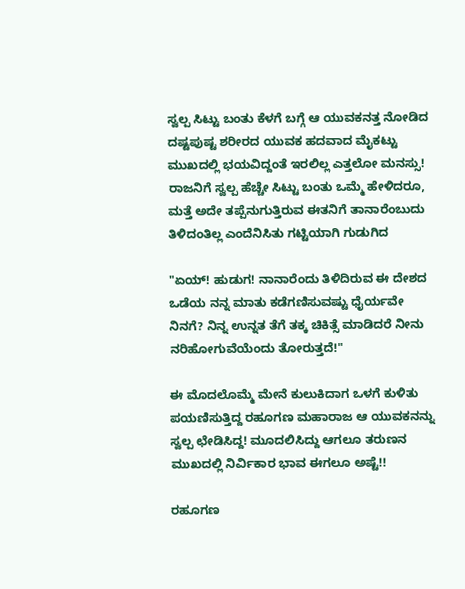ಸ್ವಲ್ಪ ಸಿಟ್ಟು ಬಂತು ಕೆಳಗೆ ಬಗ್ಗೆ ಆ ಯುವಕನತ್ತ ನೋಡಿದ ದಷ್ಟಪುಷ್ಟ ಶರೀರದ ಯುವಕ ಹದವಾದ ಮೈಕಟ್ಟು ಮುಖದಲ್ಲಿ ಭಯವಿದ್ದಂತೆ ಇರಲಿಲ್ಲ ಎತ್ತಲೋ ಮನಸ್ಸು! ರಾಜನಿಗೆ ಸ್ವಲ್ಪ ಹೆಚ್ಚೇ ಸಿಟ್ಟು ಬಂತು ಒಮ್ಮೆ ಹೇಳಿದರೂ, ಮತ್ತೆ ಅದೇ ತಪ್ಪೆನುಗುತ್ತಿರುವ ಈತನಿಗೆ ತಾನಾರೆಂಬುದು ತಿಳಿದಂತಿಲ್ಲ ಎಂದೆನಿಸಿತು ಗಟ್ಟಿಯಾಗಿ ಗುಡುಗಿದ

"ಏಯ್! ಹುಡುಗ! ನಾನಾರೆಂದು ತಿಳಿದಿರುವ ಈ ದೇಶದ ಒಡೆಯ ನನ್ನ ಮಾತು ಕಡೆಗಣಿಸುವಷ್ಟು ಧೈರ್ಯವೇ ನಿನಗೆ? ನಿನ್ನ ಉನ್ನತ ತೆಗೆ ತಕ್ಕ ಚಿಕಿತ್ಸೆ ಮಾಡಿದರೆ ನೀನು ನರಿಹೋಗುವೆಯೆಂದು ತೋರುತ್ತದೆ!"

ಈ ಮೊದಲೊಮ್ಮೆ ಮೇನೆ ಕುಲುಕಿದಾಗ ಒಳಗೆ ಕುಳಿತು ಪಯಣಿಸುತ್ತಿದ್ದ ರಹೂಗಣ ಮಹಾರಾಜ ಆ ಯುವಕನನ್ನು ಸ್ವಲ್ಪ ಛೇಡಿಸಿದ್ದ! ಮೂದಲಿಸಿದ್ದು ಆಗಲೂ ತರುಣನ ಮುಖದಲ್ಲಿ ನಿರ್ವಿಕಾರ ಭಾವ ಈಗಲೂ ಅಷ್ಟೆ!!

ರಹೂಗಣ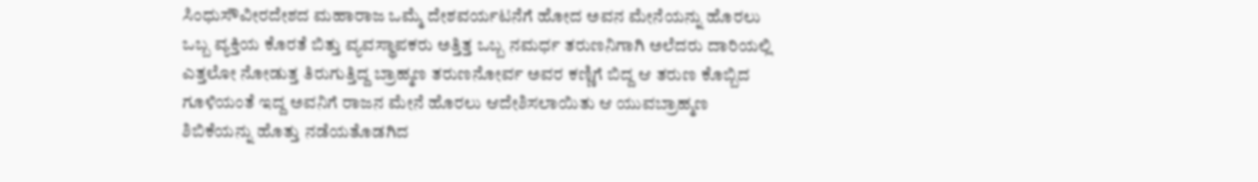ಸಿಂಧುಸೌವೀರದೇಶದ ಮಹಾರಾಜ ಒಮ್ಮೆ ದೇಶವರ್ಯಟನೆಗೆ ಹೋದ ಅವನ ಮೇನೆಯನ್ನು ಹೊರಲು ಒಬ್ಬ ವ್ಯಕ್ತಿಯ ಕೊರತೆ ಬಿತ್ತು ವ್ಯವಸ್ಥಾಪಕರು ಅತ್ತಿತ್ತ ಒಬ್ಬ ನಮರ್ಧ ತರುಣನಿಗಾಗಿ ಅಲೆದರು ದಾರಿಯಲ್ಲಿ ಎತ್ತಲೋ ನೋಡುತ್ತ ತಿರುಗುತ್ತಿದ್ದ ಬ್ರಾಹ್ಮಣ ತರುಣನೋರ್ವ ಅವರ ಕಣ್ಣಿಗೆ ಬಿದ್ದ ಆ ತರುಣ ಕೊಬ್ಬಿದ ಗೂಳಿಯಂತೆ ಇದ್ದ ಅವನಿಗೆ ರಾಜನ ಮೇನೆ ಹೊರಲು ಆದೇಶಿಸಲಾಯಿತು ಆ ಯುವಬ್ರಾಹ್ಮಣ ಶಿಬಿಕೆಯನ್ನು ಹೊತ್ತು ನಡೆಯತೊಡಗಿದ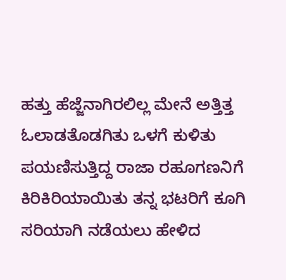ಹತ್ತು ಹೆಜ್ಜೆನಾಗಿರಲಿಲ್ಲ ಮೇನೆ ಅತ್ತಿತ್ತ ಓಲಾಡತೊಡಗಿತು ಒಳಗೆ ಕುಳಿತು ಪಯಣಿಸುತ್ತಿದ್ದ ರಾಜಾ ರಹೂಗಣನಿಗೆ ಕಿರಿಕಿರಿಯಾಯಿತು ತನ್ನ ಭಟರಿಗೆ ಕೂಗಿ ಸರಿಯಾಗಿ ನಡೆಯಲು ಹೇಳಿದ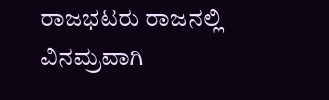ರಾಜಭಟರು ರಾಜನಲ್ಲಿ ವಿನಮ್ರವಾಗಿ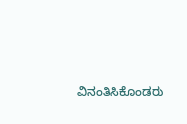ವಿನಂತಿಸಿಕೊಂಡರು